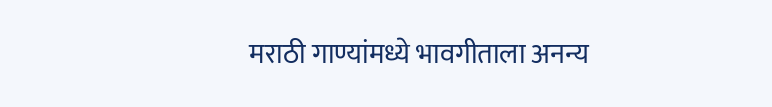मराठी गाण्यांमध्ये भावगीताला अनन्य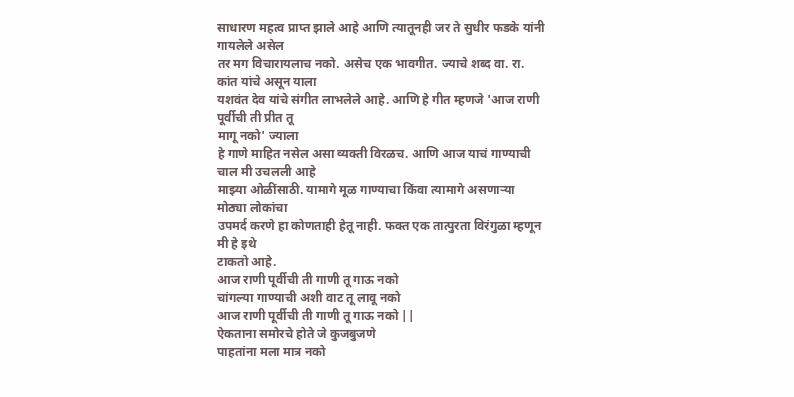साधारण महत्व प्राप्त झाले आहे आणि त्यातूनही जर ते सुधीर फडके यांनी गायलेले असेल
तर मग विचारायलाच नको. असेच एक भावगीत. ज्याचे शब्द वा. रा. कांत यांचे असून याला
यशवंत देव यांचे संगीत लाभलेले आहे. आणि हे गीत म्हणजे 'आज राणी पूर्वीची ती प्रीत तू
मागू नको' ज्याला
हे गाणे माहित नसेल असा व्यक्ती विरळच. आणि आज याचं गाण्याची चाल मी उचलली आहे
माझ्या ओळींसाठी. यामागे मूळ गाण्याचा किंवा त्यामागे असणाऱ्या मोठ्या लोकांचा
उपमर्द करणे हा कोणताही हेतू नाही. फक्त एक तात्पुरता विरंगुळा म्हणून मी हे इथे
टाकतो आहे.
आज राणी पूर्वीची ती गाणी तू गाऊ नको
चांगल्या गाण्याची अशी वाट तू लावू नको
आज राणी पूर्वीची ती गाणी तू गाऊ नको ||
ऐकताना समोरचे होते जे कुजबुजणे
पाहतांना मला मात्र नको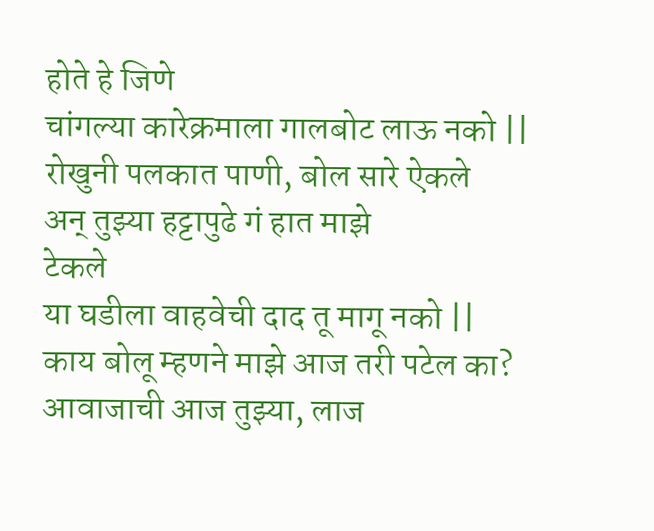होते हे जिणे
चांगल्या कारेक्रमाला गालबोट लाऊ नको ||
रोखुनी पलकात पाणी, बोल सारे ऐकले
अन् तुझ्या हट्टापुढे गं हात माझे
टेकले
या घडीला वाहवेची दाद तू मागू नको ||
काय बोलू म्हणने माझे आज तरी पटेल का?
आवाजाची आज तुझ्या, लाज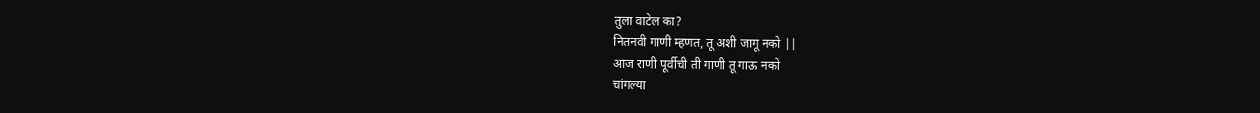तुला वाटेल का?
नितनवी गाणी म्हणत, तू अशी जागू नको ||
आज राणी पूर्वीची ती गाणी तू गाऊ नको
चांगल्या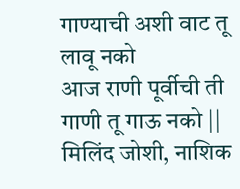गाण्याची अशी वाट तू लावू नको
आज राणी पूर्वीची ती गाणी तू गाऊ नको ||
मिलिंद जोशी, नाशिक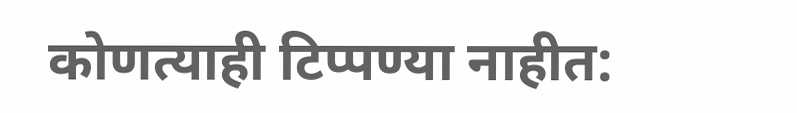कोणत्याही टिप्पण्या नाहीत: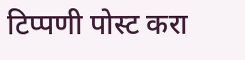टिप्पणी पोस्ट करा